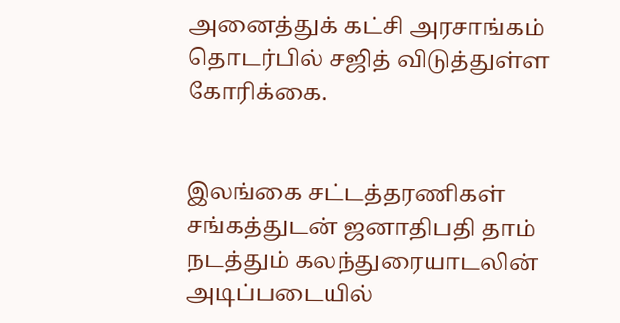அனைத்துக் கட்சி அரசாங்கம் தொடர்பில் சஜித் விடுத்துள்ள கோரிக்கை.


இலங்கை சட்டத்தரணிகள் சங்கத்துடன் ஜனாதிபதி தாம் நடத்தும் கலந்துரையாடலின் அடிப்படையில்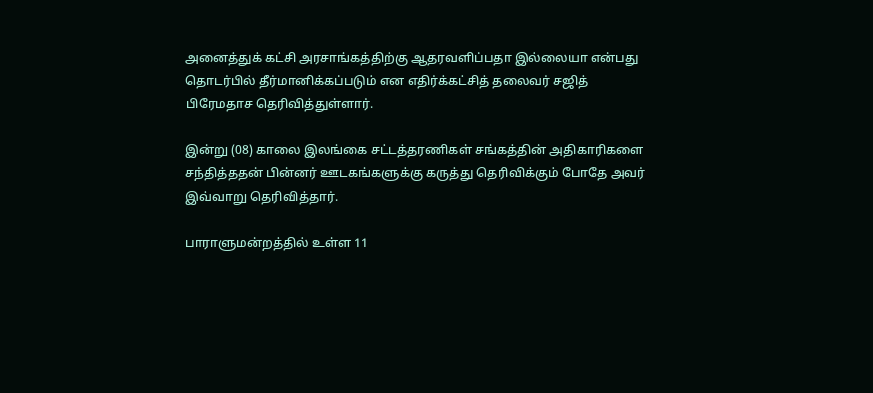அனைத்துக் கட்சி அரசாங்கத்திற்கு ஆதரவளிப்பதா இல்லையா என்பது தொடர்பில் தீர்மானிக்கப்படும் என எதிர்க்கட்சித் தலைவர் சஜித் பிரேமதாச தெரிவித்துள்ளார்.

இன்று (08) காலை இலங்கை சட்டத்தரணிகள் சங்கத்தின் அதிகாரிகளை சந்தித்ததன் பின்னர் ஊடகங்களுக்கு கருத்து தெரிவிக்கும் போதே அவர் இவ்வாறு தெரிவித்தார்.

பாராளுமன்றத்தில் உள்ள 11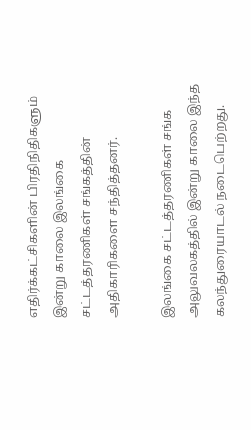எதிர்க்கட்சிகளின் பிரதிநிதிகளும் இன்று காலை இலங்கை சட்டத்தரணிகள் சங்கத்தின் அதிகாரிகளை சந்தித்தனர்.

இலங்கை சட்டத்தரணிகள் சங்க அலுவலகத்தில் இன்று காலை இந்த கலந்துரையாடல் நடைபெற்றது.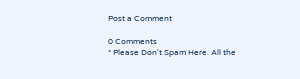Post a Comment

0 Comments
* Please Don't Spam Here. All the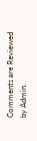Comments are Reviewed by Admin.